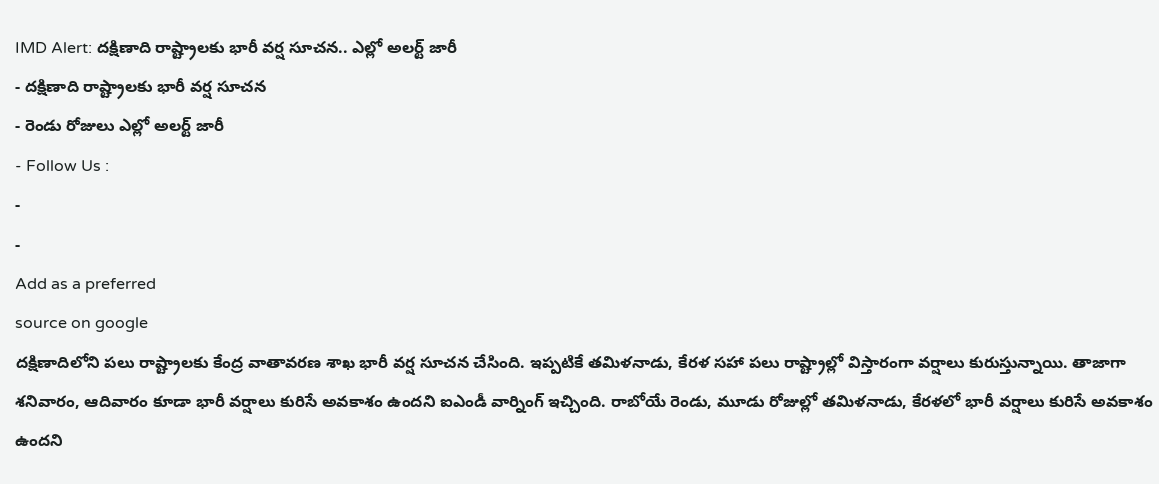IMD Alert: దక్షిణాది రాష్ట్రాలకు భారీ వర్ష సూచన.. ఎల్లో అలర్ట్ జారీ
- దక్షిణాది రాష్ట్రాలకు భారీ వర్ష సూచన
- రెండు రోజులు ఎల్లో అలర్ట్ జారీ
- Follow Us :
-
-
Add as a preferred
source on google
దక్షిణాదిలోని పలు రాష్ట్రాలకు కేంద్ర వాతావరణ శాఖ భారీ వర్ష సూచన చేసింది. ఇప్పటికే తమిళనాడు, కేరళ సహా పలు రాష్ట్రాల్లో విస్తారంగా వర్షాలు కురుస్తున్నాయి. తాజాగా శనివారం, ఆదివారం కూడా భారీ వర్షాలు కురిసే అవకాశం ఉందని ఐఎండీ వార్నింగ్ ఇచ్చింది. రాబోయే రెండు, మూడు రోజుల్లో తమిళనాడు, కేరళలో భారీ వర్షాలు కురిసే అవకాశం ఉందని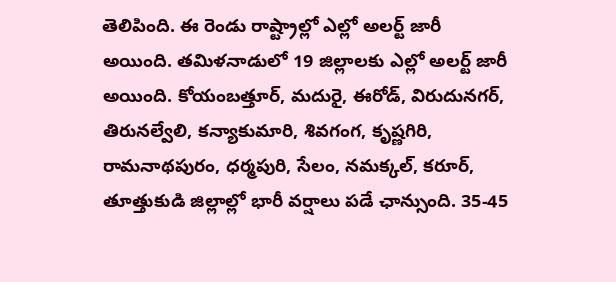తెలిపింది. ఈ రెండు రాష్ట్రాల్లో ఎల్లో అలర్ట్ జారీ అయింది. తమిళనాడులో 19 జిల్లాలకు ఎల్లో అలర్ట్ జారీ అయింది. కోయంబత్తూర్, మదురై, ఈరోడ్, విరుదునగర్, తిరునల్వేలి, కన్యాకుమారి, శివగంగ, కృష్ణగిరి, రామనాథపురం, ధర్మపురి, సేలం, నమక్కల్, కరూర్, తూత్తుకుడి జిల్లాల్లో భారీ వర్షాలు పడే ఛాన్సుంది. 35-45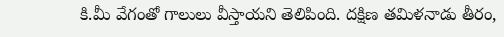కి.మీ వేగంతో గాలులు వీస్తాయని తెలిపింది. దక్షిణ తమిళనాడు తీరం,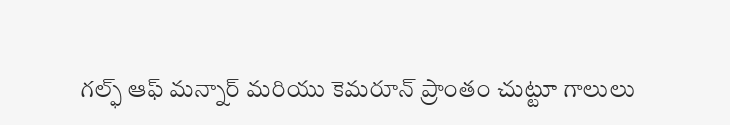గల్ఫ్ ఆఫ్ మన్నార్ మరియు కెమరూన్ ప్రాంతం చుట్టూ గాలులు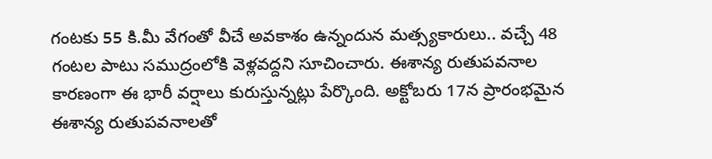గంటకు 55 కి.మీ వేగంతో వీచే అవకాశం ఉన్నందున మత్స్యకారులు.. వచ్చే 48 గంటల పాటు సముద్రంలోకి వెళ్లవద్దని సూచించారు. ఈశాన్య రుతుపవనాల కారణంగా ఈ భారీ వర్షాలు కురుస్తున్నట్లు పేర్కొంది. అక్టోబరు 17న ప్రారంభమైన ఈశాన్య రుతుపవనాలతో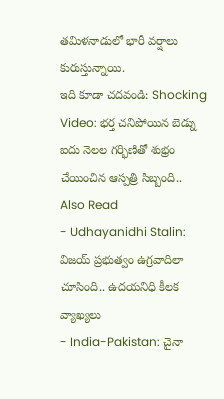తమిళనాడులో భారీ వర్షాలు కురుస్తున్నాయి.
ఇది కూడా చదవండి: Shocking Video: భర్త చనిపోయిన బెడ్ను ఐదు నెలల గర్భిణితో శుభ్రం చేయించిన ఆస్పత్రి సిబ్బంది..
Also Read
- Udhayanidhi Stalin: విజయ్ ప్రభుత్వం ఉగ్రవాదిలా చూసింది.. ఉదయనిధి కీలక వ్యాఖ్యలు
- India-Pakistan: చైనా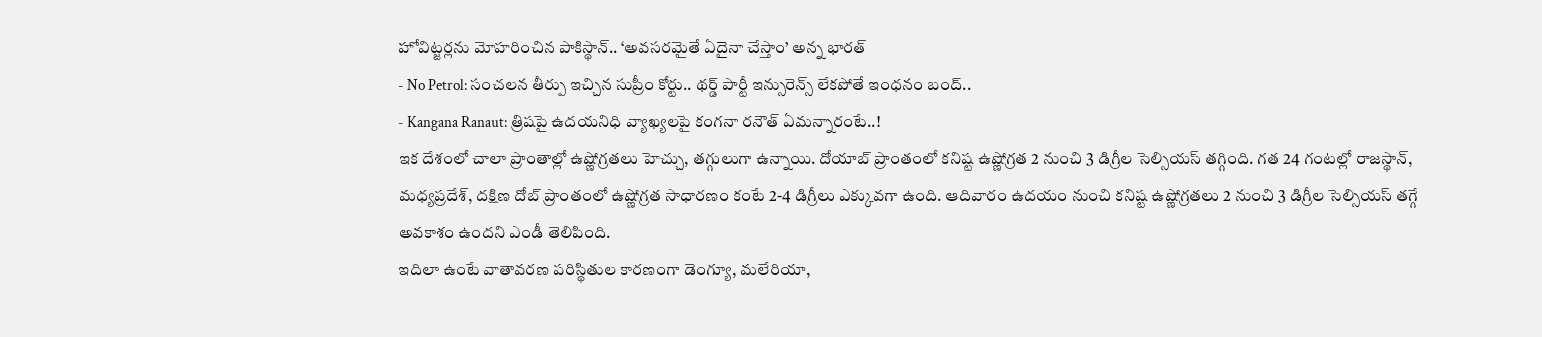హోవిట్జర్లను మోహరించిన పాకిస్థాన్.. ‘అవసరమైతే ఏదైనా చేస్తాం’ అన్న భారత్
- No Petrol: సంచలన తీర్పు ఇచ్చిన సుప్రీం కోర్టు.. థర్డ్ పార్టీ ఇన్సురెన్స్ లేకపోతే ఇంధనం బంద్..
- Kangana Ranaut: త్రిషపై ఉదయనిధి వ్యాఖ్యలపై కంగనా రనౌత్ ఏమన్నారంటే..!
ఇక దేశంలో చాలా ప్రాంతాల్లో ఉష్ణోగ్రతలు హెచ్చు, తగ్గులుగా ఉన్నాయి. దోయాబ్ ప్రాంతంలో కనిష్ట ఉష్ణోగ్రత 2 నుంచి 3 డిగ్రీల సెల్సియస్ తగ్గింది. గత 24 గంటల్లో రాజస్థాన్, మధ్యప్రదేశ్, దక్షిణ దోబ్ ప్రాంతంలో ఉష్ణోగ్రత సాధారణం కంటే 2-4 డిగ్రీలు ఎక్కువగా ఉంది. ఆదివారం ఉదయం నుంచి కనిష్ట ఉష్ణోగ్రతలు 2 నుంచి 3 డిగ్రీల సెల్సియస్ తగ్గే అవకాశం ఉందని ఎండీ తెలిపింది.
ఇదిలా ఉంటే వాతావరణ పరిస్థితుల కారణంగా డెంగ్యూ, మలేరియా,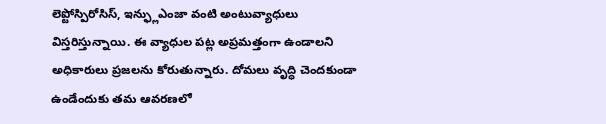లెప్టోస్పిరోసిస్, ఇన్ఫ్లుఎంజా వంటి అంటువ్యాధులు విస్తరిస్తున్నాయి. ఈ వ్యాధుల పట్ల అప్రమత్తంగా ఉండాలని అధికారులు ప్రజలను కోరుతున్నారు. దోమలు వృద్ధి చెందకుండా ఉండేందుకు తమ ఆవరణలో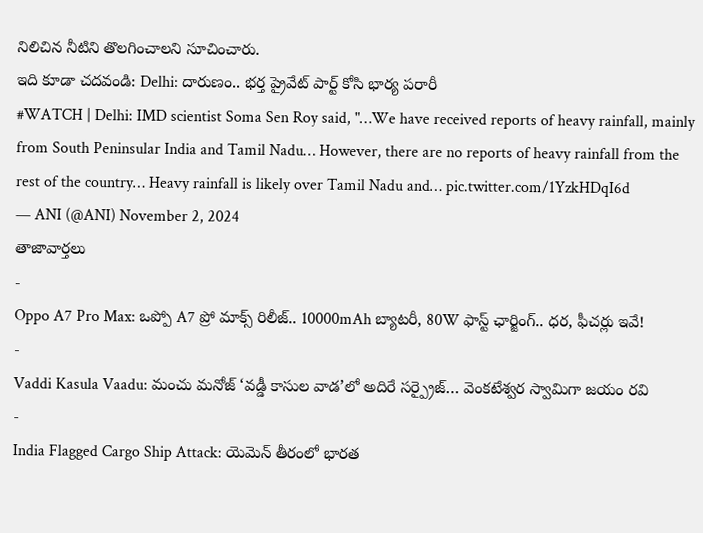నిలిచిన నీటిని తొలగించాలని సూచించారు.
ఇది కూడా చదవండి: Delhi: దారుణం.. భర్త ప్రైవేట్ పార్ట్ కోసి భార్య పరారీ
#WATCH | Delhi: IMD scientist Soma Sen Roy said, "…We have received reports of heavy rainfall, mainly from South Peninsular India and Tamil Nadu… However, there are no reports of heavy rainfall from the rest of the country… Heavy rainfall is likely over Tamil Nadu and… pic.twitter.com/1YzkHDqI6d
— ANI (@ANI) November 2, 2024
తాజావార్తలు
-
Oppo A7 Pro Max: ఒప్పో A7 ప్రో మాక్స్ రిలీజ్.. 10000mAh బ్యాటరీ, 80W ఫాస్ట్ ఛార్జింగ్.. ధర, ఫీచర్లు ఇవే!
-
Vaddi Kasula Vaadu: మంచు మనోజ్ ‘వడ్డీ కాసుల వాడ’లో అదిరే సర్ప్రైజ్… వెంకటేశ్వర స్వామిగా జయం రవి
-
India Flagged Cargo Ship Attack: యెమెన్ తీరంలో భారత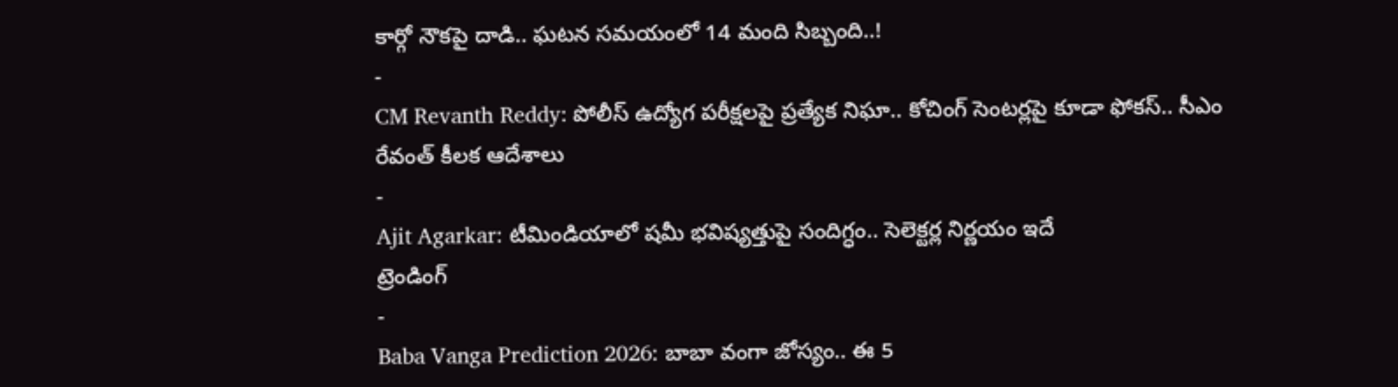కార్గో నౌకపై దాడి.. ఘటన సమయంలో 14 మంది సిబ్బంది..!
-
CM Revanth Reddy: పోలీస్ ఉద్యోగ పరీక్షలపై ప్రత్యేక నిఘా.. కోచింగ్ సెంటర్లపై కూడా ఫోకస్.. సీఎం రేవంత్ కీలక ఆదేశాలు
-
Ajit Agarkar: టీమిండియాలో షమీ భవిష్యత్తుపై సందిగ్ధం.. సెలెక్టర్ల నిర్ణయం ఇదే
ట్రెండింగ్
-
Baba Vanga Prediction 2026: బాబా వంగా జోస్యం.. ఈ 5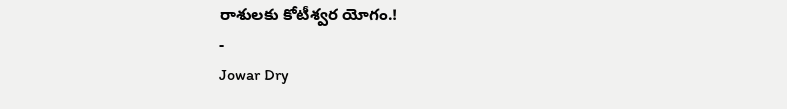రాశులకు కోటీశ్వర యోగం.!
-
Jowar Dry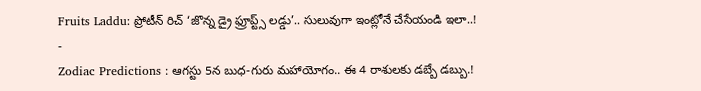Fruits Laddu: ప్రోటీన్ రిచ్ ‘జొన్న డ్రై ఫ్రూప్ట్స్ లడ్డు’.. సులువుగా ఇంట్లోనే చేసేయండి ఇలా..!
-
Zodiac Predictions : ఆగస్టు 5న బుధ-గురు మహాయోగం.. ఈ 4 రాశులకు డబ్బే డబ్బు.!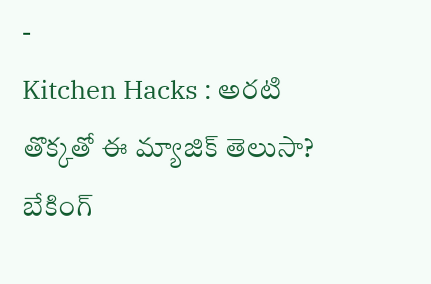-
Kitchen Hacks : అరటి తొక్కతో ఈ మ్యాజిక్ తెలుసా? బేకింగ్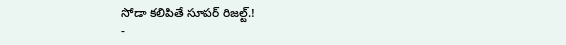సోడా కలిపితే సూపర్ రిజల్ట్.!
-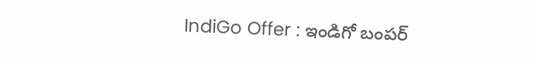IndiGo Offer : ఇండిగో బంపర్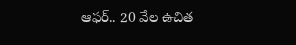ఆఫర్.. 20 వేల ఉచిత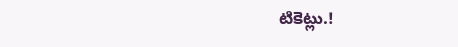టికెట్లు.!